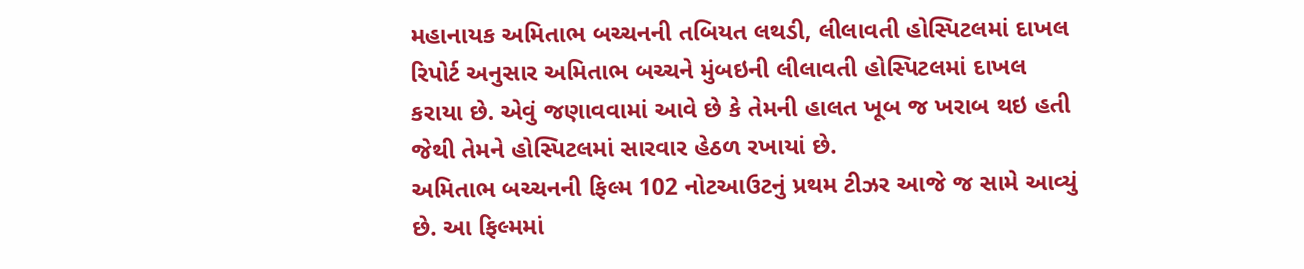મહાનાયક અમિતાભ બચ્ચનની તબિયત લથડી, લીલાવતી હોસ્પિટલમાં દાખલ
રિપોર્ટ અનુસાર અમિતાભ બચ્ચને મુંબઇની લીલાવતી હોસ્પિટલમાં દાખલ કરાયા છે. એવું જણાવવામાં આવે છે કે તેમની હાલત ખૂબ જ ખરાબ થઇ હતી જેથી તેમને હોસ્પિટલમાં સારવાર હેઠળ રખાયાં છે.
અમિતાભ બચ્ચનની ફિલ્મ 102 નોટઆઉટનું પ્રથમ ટીઝર આજે જ સામે આવ્યું છે. આ ફિલ્મમાં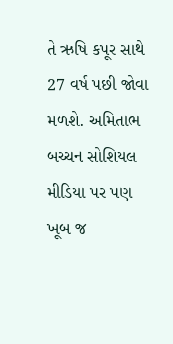તે ઋષિ કપૂર સાથે 27 વર્ષ પછી જોવા મળશે. અમિતાભ બચ્ચન સોશિયલ મીડિયા પર પણ ખૂબ જ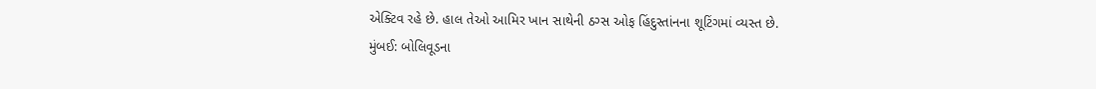એક્ટિવ રહે છે. હાલ તેઓ આમિર ખાન સાથેની ઠગ્સ ઓફ હિંદુસ્તાંનના શૂટિંગમાં વ્યસ્ત છે.
મુંબઈ: બોલિવૂડના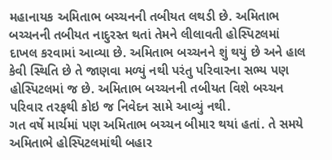મહાનાયક અમિતાભ બચ્ચનની તબીયત લથડી છે. અમિતાભ બચ્ચનની તબીયત નાદુરસ્ત થતાં તેમને લીલાવતી હોસ્પિટલમાં દાખલ કરવામાં આવ્યા છે. અમિતાભ બચ્ચનને શું થયું છે અને હાલ કેવી સ્થિતિ છે તે જાણવા મળ્યું નથી પરંતુ પરિવારના સભ્ય પણ હોસ્પિટલમાં જ છે. અમિતાભ બચ્ચનની તબીયત વિશે બચ્ચન પરિવાર તરફથી કોઇ જ નિવેદન સામે આવ્યું નથી.
ગત વર્ષે માર્ચમાં પણ અમિતાભ બચ્ચન બીમાર થયાં હતાં. તે સમયે અમિતાભે હોસ્પિટલમાંથી બહાર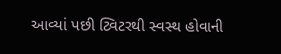આવ્યાં પછી ટ્વિટરથી સ્વસ્થ હોવાની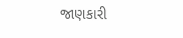જાણકારી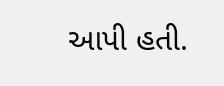આપી હતી.